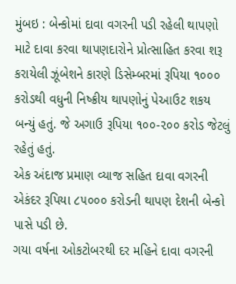મુંબઇ : બેન્કોમાં દાવા વગરની પડી રહેલી થાપણો માટે દાવા કરવા થાપણદારોને પ્રોત્સાહિત કરવા શરૂ કરાયેલી ઝૂંબેશને કારણે ડિસેમ્બરમાં રૂપિયા ૧૦૦૦ કરોડથી વધુની નિષ્ક્રીય થાપણોનું પેઆઉટ શકય બન્યું હતું. જે અગાઉ રૂપિયા ૧૦૦-૨૦૦ કરોડ જેટલું રહેતું હતું.
એક અંદાજ પ્રમાણ વ્યાજ સહિત દાવા વગરની એકંદર રૂપિયા ૮૫૦૦૦ કરોડની થાપણ દેશની બેન્કો પાસે પડી છે.
ગયા વર્ષના ઓકટોબરથી દર મહિને દાવા વગરની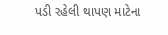પડી રહેલી થાપણ માટેના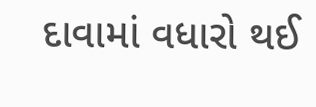દાવામાં વધારો થઈ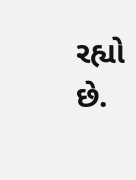રહ્યો છે.